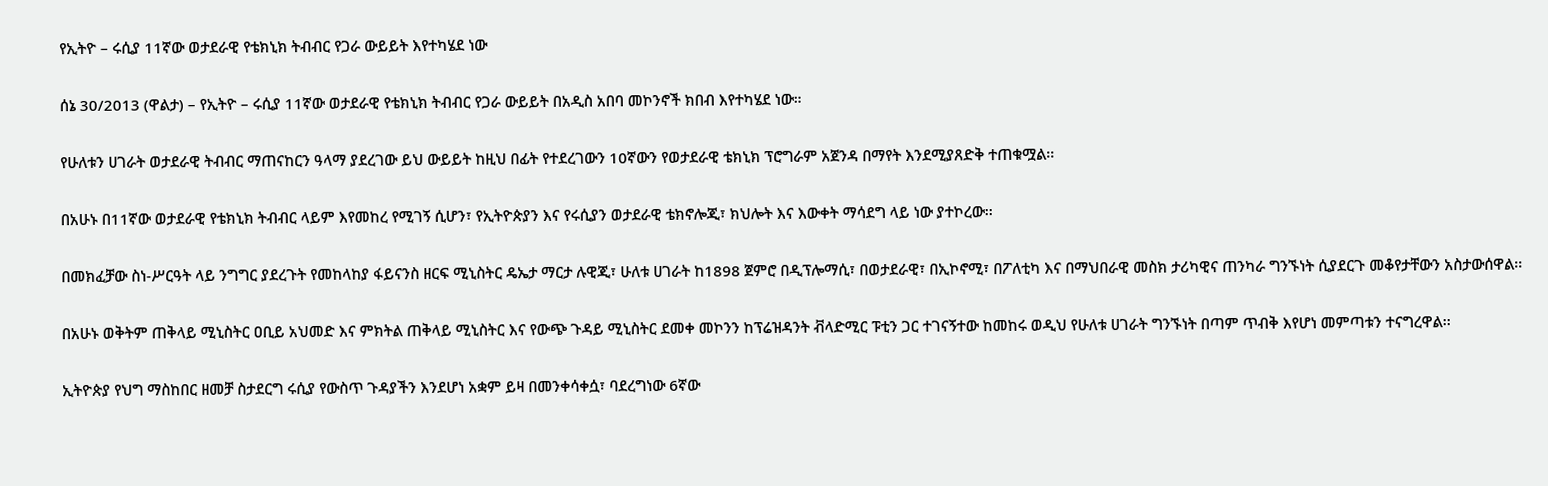የኢትዮ – ሩሲያ 11ኛው ወታደራዊ የቴክኒክ ትብብር የጋራ ውይይት እየተካሄደ ነው

ሰኔ 30/2013 (ዋልታ) – የኢትዮ – ሩሲያ 11ኛው ወታደራዊ የቴክኒክ ትብብር የጋራ ውይይት በአዲስ አበባ መኮንኖች ክበብ እየተካሄደ ነው።

የሁለቱን ሀገራት ወታደራዊ ትብብር ማጠናከርን ዓላማ ያደረገው ይህ ውይይት ከዚህ በፊት የተደረገውን 10ኛውን የወታደራዊ ቴክኒክ ፕሮግራም አጀንዳ በማየት እንደሚያጸድቅ ተጠቁሟል፡፡

በአሁኑ በ11ኛው ወታደራዊ የቴክኒክ ትብብር ላይም እየመከረ የሚገኝ ሲሆን፣ የኢትዮጵያን እና የሩሲያን ወታደራዊ ቴክኖሎጂ፣ ክህሎት እና እውቀት ማሳደግ ላይ ነው ያተኮረው፡፡

በመክፈቻው ስነ-ሥርዓት ላይ ንግግር ያደረጉት የመከላከያ ፋይናንስ ዘርፍ ሚኒስትር ዴኤታ ማርታ ሉዊጂ፣ ሁለቱ ሀገራት ከ1898 ጀምሮ በዲፕሎማሲ፣ በወታደራዊ፣ በኢኮኖሚ፣ በፖለቲካ እና በማህበራዊ መስክ ታሪካዊና ጠንካራ ግንኙነት ሲያደርጉ መቆየታቸውን አስታውሰዋል፡፡

በአሁኑ ወቅትም ጠቅላይ ሚኒስትር ዐቢይ አህመድ እና ምክትል ጠቅላይ ሚኒስትር እና የውጭ ጉዳይ ሚኒስትር ደመቀ መኮንን ከፕሬዝዳንት ቭላድሚር ፑቲን ጋር ተገናኝተው ከመከሩ ወዲህ የሁለቱ ሀገራት ግንኙነት በጣም ጥብቅ እየሆነ መምጣቱን ተናግረዋል፡፡

ኢትዮጵያ የህግ ማስከበር ዘመቻ ስታደርግ ሩሲያ የውስጥ ጉዳያችን እንደሆነ አቋም ይዛ በመንቀሳቀሷ፣ ባደረግነው 6ኛው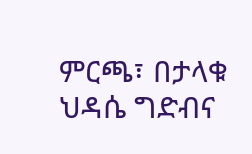ምርጫ፣ በታላቁ ህዳሴ ግድብና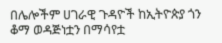በሌሎችም ሀገራዊ ጉዳዮች ከኢትዮጵያ ጎን ቆማ ወዳጅነቷን በማሳየቷ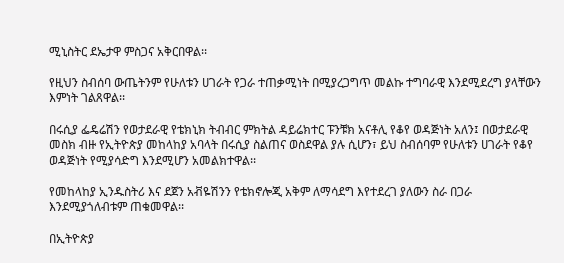ሚኒስትር ደኤታዋ ምስጋና አቅርበዋል፡፡

የዚህን ስብሰባ ውጤትንም የሁለቱን ሀገራት የጋራ ተጠቃሚነት በሚያረጋግጥ መልኩ ተግባራዊ እንደሚደረግ ያላቸውን እምነት ገልጸዋል፡፡

በሩሲያ ፌዴሬሽን የወታደራዊ የቴክኒክ ትብብር ምክትል ዳይሬክተር ፑንቹክ አናቶሊ የቆየ ወዳጅነት አለን፤ በወታደራዊ መስክ ብዙ የኢትዮጵያ መከላከያ አባላት በሩሲያ ስልጠና ወስደዋል ያሉ ሲሆን፣ ይህ ስብሰባም የሁለቱን ሀገራት የቆየ ወዳጅነት የሚያሳድግ እንደሚሆን አመልክተዋል፡፡

የመከላከያ ኢንዱስትሪ እና ደጀን አቭዬሽንን የቴክኖሎጂ አቅም ለማሳደግ እየተደረገ ያለውን ስራ በጋራ እንደሚያጎለብቱም ጠቁመዋል፡፡

በኢትዮጵያ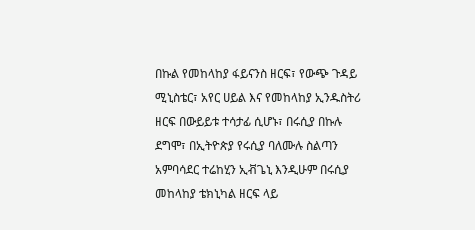በኩል የመከላከያ ፋይናንስ ዘርፍ፣ የውጭ ጉዳይ ሚኒስቴር፣ አየር ሀይል እና የመከላከያ ኢንዱስትሪ ዘርፍ በውይይቱ ተሳታፊ ሲሆኑ፣ በሩሲያ በኩሉ ደግሞ፣ በኢትዮጵያ የሩሲያ ባለሙሉ ስልጣን አምባሳደር ተሬከሂን ኢቭጌኒ እንዲሁም በሩሲያ መከላከያ ቴክኒካል ዘርፍ ላይ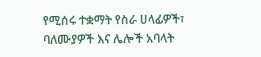የሚሰሩ ተቋማት የስራ ሀላፊዎች፣ ባለሙያዎች እና ሌሎች አባላት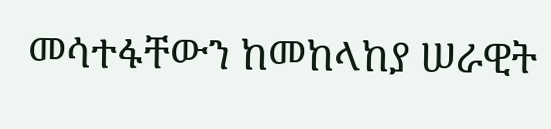መሳተፋቸውን ከመከላከያ ሠራዊት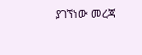ያገኘነው መረጃ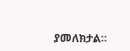ያመለክታል።